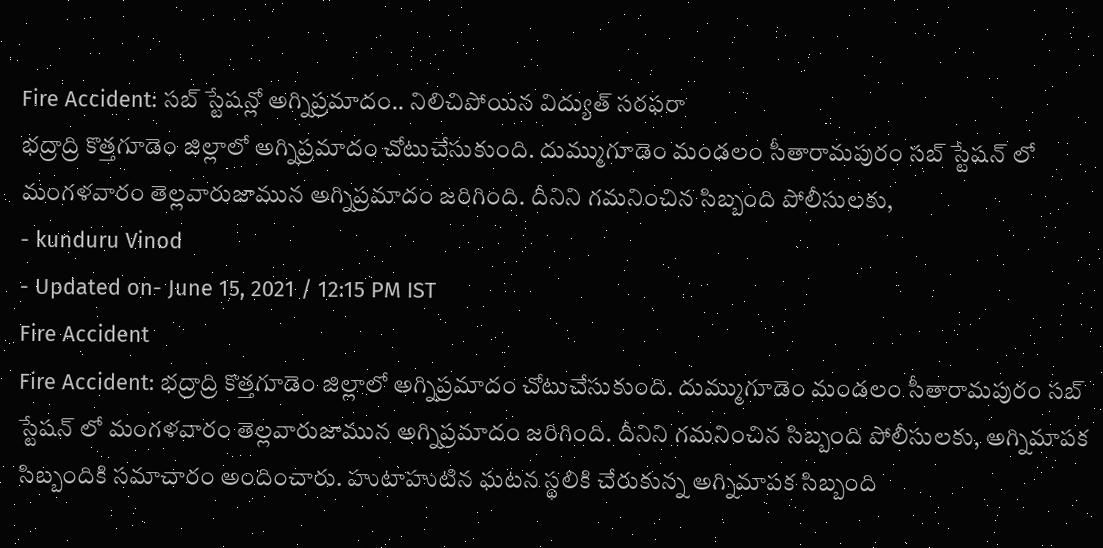Fire Accident: సబ్ స్టేషన్లో అగ్నిప్రమాదం.. నిలిచిపోయిన విద్యుత్ సరఫరా
భద్రాద్రి కొత్తగూడెం జిల్లాలో అగ్నిప్రమాదం చోటుచేసుకుంది. దుమ్ముగూడెం మండలం సీతారామపురం సబ్ స్టేషన్ లో మంగళవారం తెల్లవారుజామున అగ్నిప్రమాదం జరిగింది. దీనిని గమనించిన సిబ్బంది పోలీసులకు,
- kunduru Vinod
- Updated on- June 15, 2021 / 12:15 PM IST
Fire Accident
Fire Accident: భద్రాద్రి కొత్తగూడెం జిల్లాలో అగ్నిప్రమాదం చోటుచేసుకుంది. దుమ్ముగూడెం మండలం సీతారామపురం సబ్ స్టేషన్ లో మంగళవారం తెల్లవారుజామున అగ్నిప్రమాదం జరిగింది. దీనిని గమనించిన సిబ్బంది పోలీసులకు, అగ్నిమాపక సిబ్బందికి సమాచారం అందించారు. హుటాహుటిన ఘటన స్థలికి చేరుకున్న అగ్నిమాపక సిబ్బంది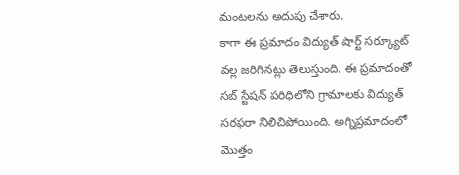మంటలను అదుపు చేశారు.
కాగా ఈ ప్రమాదం విద్యుత్ షార్ట్ సర్క్యూట్ వల్ల జరిగినట్లు తెలుస్తుంది. ఈ ప్రమాదంతో సబ్ స్టేషన్ పరిధిలోని గ్రామాలకు విద్యుత్ సరఫరా నిలిచిపోయింది. అగ్నిప్రమాదంలో మొత్తం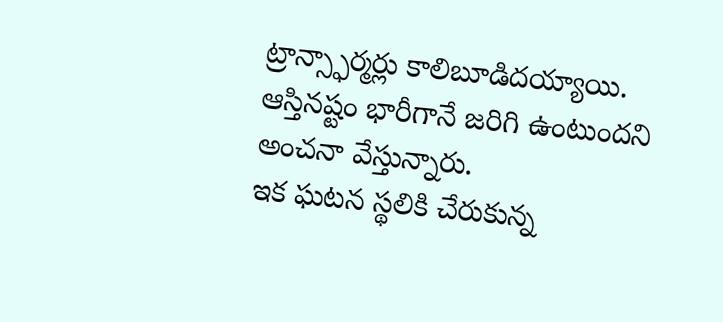ట్రాన్స్ఫార్మర్లు కాలిబూడిదయ్యాయి. ఆస్తినష్టం భారీగానే జరిగి ఉంటుందని అంచనా వేస్తున్నారు.
ఇక ఘటన స్థలికి చేరుకున్న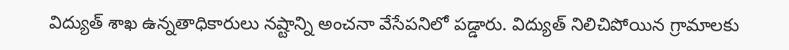విద్యుత్ శాఖ ఉన్నతాధికారులు నష్టాన్ని అంచనా వేసేపనిలో పడ్డారు. విద్యుత్ నిలిచిపోయిన గ్రామాలకు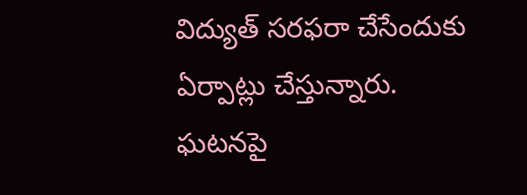విద్యుత్ సరఫరా చేసేందుకు ఏర్పాట్లు చేస్తున్నారు. ఘటనపై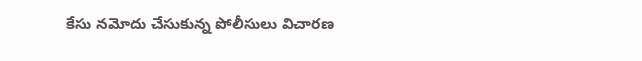కేసు నమోదు చేసుకున్న పోలీసులు విచారణ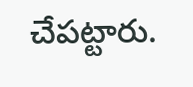చేపట్టారు.